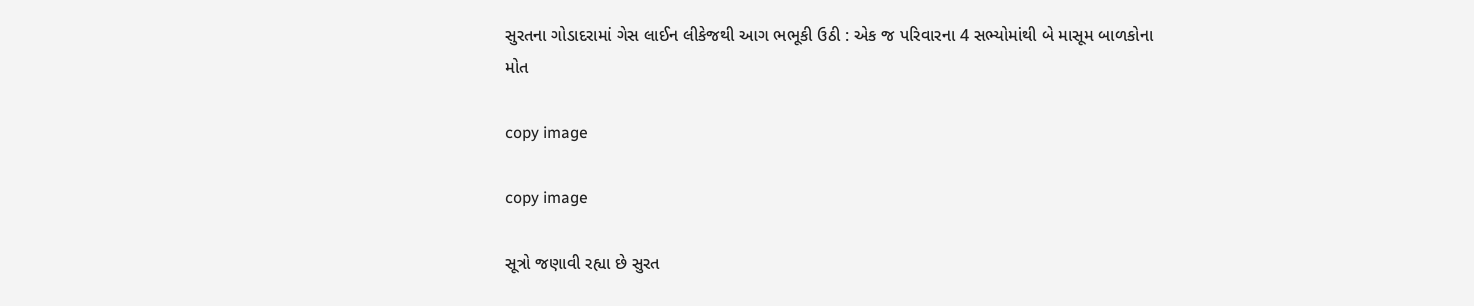સુરતના ગોડાદરામાં ગેસ લાઈન લીકેજથી આગ ભભૂકી ઉઠી : એક જ પરિવારના 4 સભ્યોમાંથી બે માસૂમ બાળકોના મોત

copy image

copy image

સૂત્રો જણાવી રહ્યા છે સુરત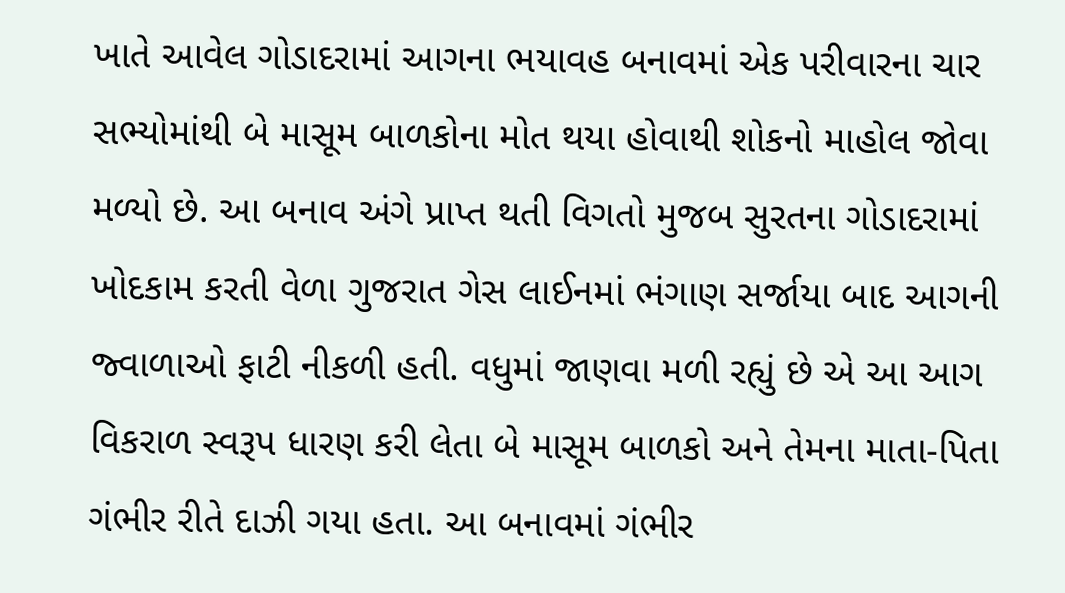ખાતે આવેલ ગોડાદરામાં આગના ભયાવહ બનાવમાં એક પરીવારના ચાર સભ્યોમાંથી બે માસૂમ બાળકોના મોત થયા હોવાથી શોકનો માહોલ જોવા મળ્યો છે. આ બનાવ અંગે પ્રાપ્ત થતી વિગતો મુજબ સુરતના ગોડાદરામાં ખોદકામ કરતી વેળા ગુજરાત ગેસ લાઈનમાં ભંગાણ સર્જાયા બાદ આગની જ્વાળાઓ ફાટી નીકળી હતી. વધુમાં જાણવા મળી રહ્યું છે એ આ આગ વિકરાળ સ્વરૂપ ધારણ કરી લેતા બે માસૂમ બાળકો અને તેમના માતા-પિતા ગંભીર રીતે દાઝી ગયા હતા. આ બનાવમાં ગંભીર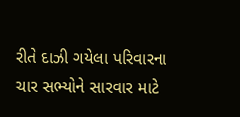રીતે દાઝી ગયેલા પરિવારના ચાર સભ્યોને સારવાર માટે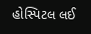હોસ્પિટલ લઈ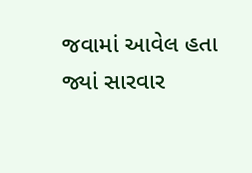જવામાં આવેલ હતા જ્યાં સારવાર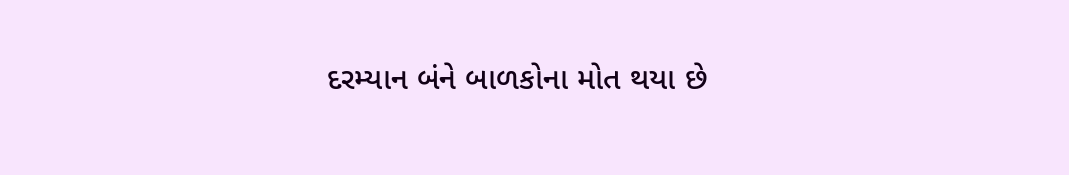દરમ્યાન બંને બાળકોના મોત થયા છે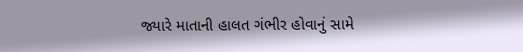જ્યારે માતાની હાલત ગંભીર હોવાનું સામે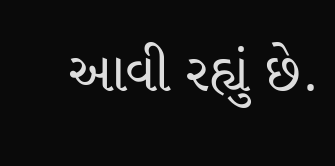આવી રહ્યું છે.